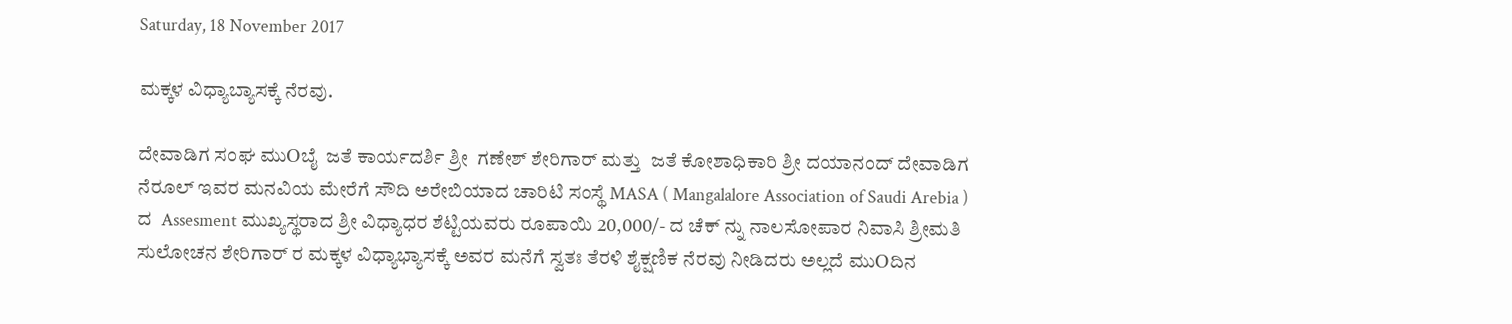Saturday, 18 November 2017

ಮಕ್ಕಳ ವಿಧ್ಯಾಬ್ಯಾಸಕ್ಕೆ ನೆರವು.

ದೇವಾಡಿಗ ಸಂಘ ಮುOಬೈ  ಜತೆ ಕಾರ್ಯದರ್ಶಿ ಶ್ರೀ  ಗಣೇಶ್ ಶೇರಿಗಾರ್ ಮತ್ತು  ಜತೆ ಕೋಶಾಧಿಕಾರಿ ಶ್ರೀ ದಯಾನಂದ್ ದೇವಾಡಿಗ ನೆರೂಲ್ ಇವರ ಮನವಿಯ ಮೇರೆಗೆ ಸೌದಿ ಅರೇಬಿಯಾದ ಚಾರಿಟಿ ಸಂಸ್ಥೆ MASA ( Mangalalore Association of Saudi Arebia ) ದ  Assesment ಮುಖ್ಯಸ್ಥರಾದ ಶ್ರೀ ವಿಧ್ಯಾಧರ ಶೆಟ್ಟಿಯವರು ರೂಪಾಯಿ 20,000/- ದ ಚೆಕ್ ನ್ನು ನಾಲಸೋಪಾರ ನಿವಾಸಿ ಶ್ರೀಮತಿ ಸುಲೋಚನ ಶೇರಿಗಾರ್ ರ ಮಕ್ಕಳ ವಿಧ್ಯಾಭ್ಯಾಸಕ್ಕೆ ಅವರ ಮನೆಗೆ ಸ್ವತಃ ತೆರಳಿ ಶೈಕ್ಷಣಿಕ ನೆರವು ನೀಡಿದರು ಅಲ್ಲದೆ ಮುOದಿನ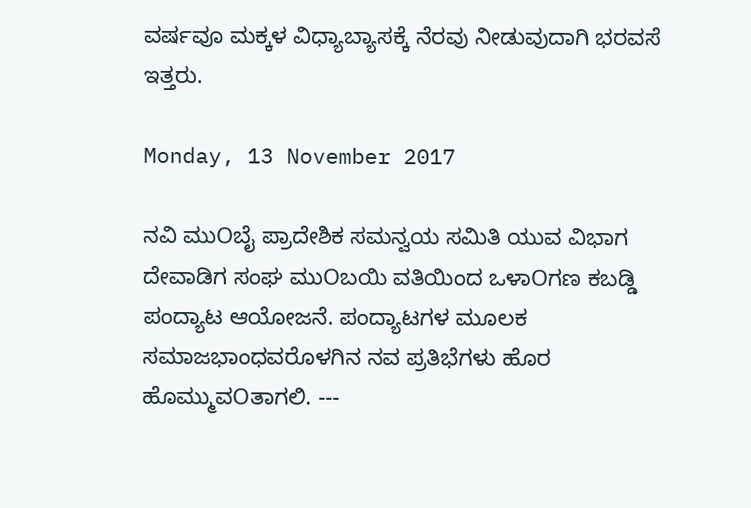ವರ್ಷವೂ ಮಕ್ಕಳ ವಿಧ್ಯಾಬ್ಯಾಸಕ್ಕೆ ನೆರವು ನೀಡುವುದಾಗಿ ಭರವಸೆ ಇತ್ತರು.

Monday, 13 November 2017

ನವಿ ಮುOಬೈ ಪ್ರಾದೇಶಿಕ ಸಮನ್ವಯ ಸಮಿತಿ ಯುವ ವಿಭಾಗ ದೇವಾಡಿಗ ಸಂಘ ಮುOಬಯಿ ವತಿಯಿಂದ ಒಳಾOಗಣ ಕಬಡ್ಡಿ ಪಂದ್ಯಾಟ ಆಯೋಜನೆ. ಪಂದ್ಯಾಟಗಳ ಮೂಲಕ ಸಮಾಜಭಾಂಧವರೊಳಗಿನ ನವ ಪ್ರತಿಭೆಗಳು ಹೊರ ಹೊಮ್ಮುವOತಾಗಲಿ. ---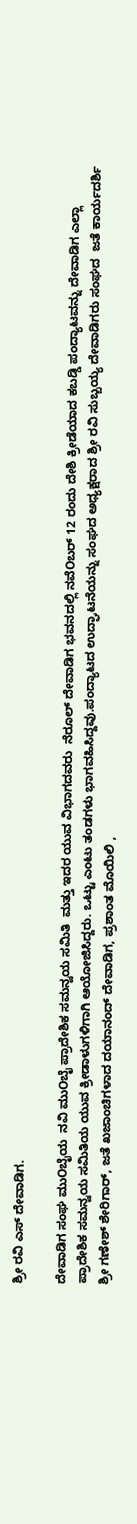ಶ್ರೀ ರವಿ ಎಸ್ ದೇವಾಡಿಗ.

ದೇವಾಡಿಗ ಸಂಘ ಮುOಬೈಯ  ನವಿ ಮುOಬೈ ಪ್ರಾದೇಶಿಕ ಸಮನ್ವಯ ಸಮಿತಿ  ಮತ್ತು ಇದರ ಯುವ ವಿಭಾಗದವರು  ನೆರೂಲ್ ದೇವಾಡಿಗ ಭವನದಲ್ಲಿ ನವೆOಬರ್ 12 ರಂದು ದೇಶಿ ಕ್ರೀಡೆಯಾದ ಕಬಡ್ಡಿ ಪಂದ್ಯಾಟವನ್ನು ದೇವಾಡಿಗ ಎಲ್ಲಾ ಪ್ರಾದೇಶಿಕ ಸಮನ್ವಯ ಸಮಿತಿಯ ಯುವ ಕ್ರೀಡಾಳುಗಳಿಗಾಗಿ ಆಯೋಜಿಸಿದ್ದರು. ಒಟ್ಟು ಎಂಟು ತಂಡಗಳು ಭಾಗವಹಿಸಿದ್ದವು.ಪಂದ್ಯಾಟದ ಉದ್ಘಾಟನೆಯನ್ನು ಸಂಘದ ಅಧ್ಯಕ್ಷರಾದ ಶ್ರೀ ರವಿ ಸುಬ್ಬಯ್ಯ ದೇವಾಡಿಗರು ಸಂಘದ  ಜತೆ ಕಾರ್ಯದರ್ಶಿ ಶ್ರೀ ಗಣೇಶ್ ಶೇರಿಗಾರ್, ಜತೆ ಖಜಾಂಚಿಗಳಾದ ದಯಾನಂದ್ ದೇವಾಡಿಗ, ಪ್ರಶಾಂತ ಮೊಯಿಲಿ ,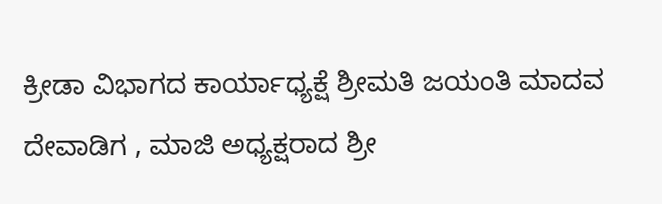ಕ್ರೀಡಾ ವಿಭಾಗದ ಕಾರ್ಯಾಧ್ಯಕ್ಷೆ ಶ್ರೀಮತಿ ಜಯಂತಿ ಮಾದವ ದೇವಾಡಿಗ , ಮಾಜಿ ಅಧ್ಯಕ್ಷರಾದ ಶ್ರೀ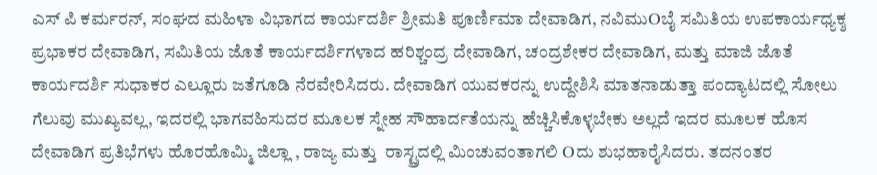ಎಸ್ ಪಿ ಕರ್ಮರನ್, ಸಂಘದ ಮಹಿಳಾ ವಿಭಾಗದ ಕಾರ್ಯದರ್ಶಿ ಶ್ರೀಮತಿ ಪೂರ್ಣಿಮಾ ದೇವಾಡಿಗ, ನವಿಮುOಬೈ ಸಮಿತಿಯ ಉಪಕಾರ್ಯಧ್ಯಕ್ಶ ಪ್ರಭಾಕರ ದೇವಾಡಿಗ, ಸಮಿತಿಯ ಜೊತೆ ಕಾರ್ಯದರ್ಶಿಗಳಾದ ಹರಿಶ್ಚಂದ್ರ ದೇವಾಡಿಗ, ಚಂದ್ರಶೇಕರ ದೇವಾಡಿಗ, ಮತ್ತು ಮಾಜಿ ಜೊತೆ ಕಾರ್ಯದರ್ಶಿ ಸುಧಾಕರ ಎಲ್ಲೂರು ಜತೆಗೂಡಿ ನೆರವೇರಿಸಿದರು. ದೇವಾಡಿಗ ಯುವಕರನ್ನು ಉದ್ದೇಶಿಸಿ ಮಾತನಾಡುತ್ತಾ ಪಂದ್ಯಾಟದಲ್ಲಿ ಸೋಲು ಗೆಲುವು ಮುಖ್ಯವಲ್ಲ, ಇದರಲ್ಲಿ ಭಾಗವಹಿಸುದರ ಮೂಲಕ ಸ್ನೇಹ ಸೌಹಾರ್ದತೆಯನ್ನು ಹೆಚ್ಚಿಸಿಕೊಳ್ಳಬೇಕು ಅಲ್ಲದೆ ಇದರ ಮೂಲಕ ಹೊಸ ದೇವಾಡಿಗ ಪ್ರತಿಭೆಗಳು ಹೊರಹೊಮ್ಮಿ ಜಿಲ್ಲಾ , ರಾಜ್ಯ ಮತ್ತು  ರಾಸ್ಟ್ರದಲ್ಲಿ ಮಿಂಚುವಂತಾಗಲಿ Oದು ಶುಭಹಾರೈಸಿದರು. ತದನಂತರ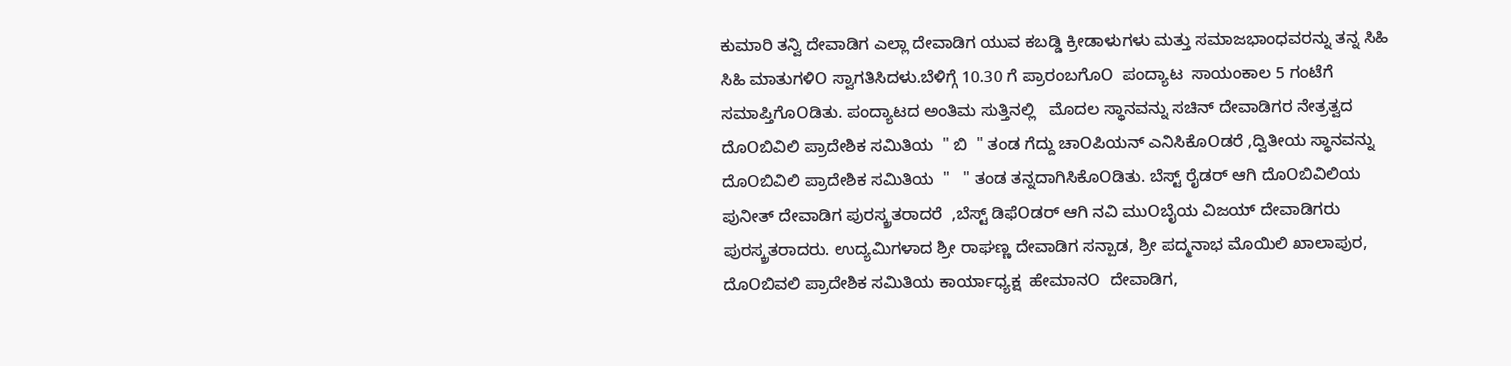ಕುಮಾರಿ ತನ್ವಿ ದೇವಾಡಿಗ ಎಲ್ಲಾ ದೇವಾಡಿಗ ಯುವ ಕಬಡ್ಡಿ ಕ್ರೀಡಾಳುಗಳು ಮತ್ತು ಸಮಾಜಭಾಂಧವರನ್ನು ತನ್ನ ಸಿಹಿ ಸಿಹಿ ಮಾತುಗಳಿO ಸ್ವಾಗತಿಸಿದಳು.ಬೆಳಿಗ್ಗೆ 10.30 ಗೆ ಪ್ರಾರಂಬಗೊO  ಪಂದ್ಯಾಟ  ಸಾಯಂಕಾಲ 5 ಗಂಟೆಗೆ ಸಮಾಪ್ತಿಗೊOಡಿತು. ಪಂದ್ಯಾಟದ ಅಂತಿಮ ಸುತ್ತಿನಲ್ಲಿ   ಮೊದಲ ಸ್ಥಾನವನ್ನು ಸಚಿನ್ ದೇವಾಡಿಗರ ನೇತ್ರತ್ವದ ದೊOಬಿವಿಲಿ ಪ್ರಾದೇಶಿಕ ಸಮಿತಿಯ  " ಬಿ  " ತಂಡ ಗೆದ್ದು ಚಾOಪಿಯನ್ ಎನಿಸಿಕೊOಡರೆ ,ದ್ವಿತೀಯ ಸ್ಥಾನವನ್ನು ದೊOಬಿವಿಲಿ ಪ್ರಾದೇಶಿಕ ಸಮಿತಿಯ  "   " ತಂಡ ತನ್ನದಾಗಿಸಿಕೊOಡಿತು. ಬೆಸ್ಟ್ ರೈಡರ್ ಆಗಿ ದೊOಬಿವಿಲಿಯ ಪುನೀತ್ ದೇವಾಡಿಗ ಪುರಸ್ಕ್ರತರಾದರೆ  ,ಬೆಸ್ಟ್ ಡಿಫೆOಡರ್ ಆಗಿ ನವಿ ಮುOಬೈಯ ವಿಜಯ್ ದೇವಾಡಿಗರು ಪುರಸ್ಕ್ರತರಾದರು. ಉದ್ಯಮಿಗಳಾದ ಶ್ರೀ ರಾಘಣ್ಣ ದೇವಾಡಿಗ ಸನ್ಪಾಡ, ಶ್ರೀ ಪದ್ಮನಾಭ ಮೊಯಿಲಿ ಖಾಲಾಪುರ, ದೊOಬಿವಲಿ ಪ್ರಾದೇಶಿಕ ಸಮಿತಿಯ ಕಾರ್ಯಾಧ್ಯಕ್ಷ  ಹೇಮಾನO  ದೇವಾಡಿಗ,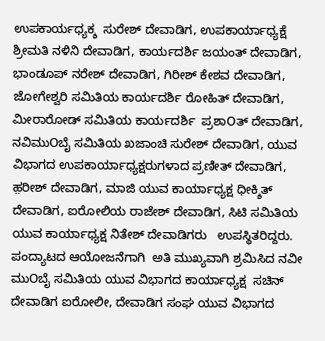ಉಪಕಾರ್ಯಧ್ಯಕ್ಶ  ಸುರೇಶ್ ದೇವಾಡಿಗ, ಉಪಕಾರ್ಯಾಧ್ಯಕ್ಷೆ ಶ್ರೀಮತಿ ನಳಿನಿ ದೇವಾಡಿಗ, ಕಾರ್ಯದರ್ಶಿ ಜಯಂತ್ ದೇವಾಡಿಗ, ಭಾಂಡೂಪ್ ನರೇಶ್ ದೇವಾಡಿಗ, ಗಿರೀಶ್ ಕೇಶವ ದೇವಾಡಿಗ, ಜೋಗೇಶ್ವರಿ ಸಮಿತಿಯ ಕಾರ್ಯದರ್ಶಿ ರೋಹಿತ್ ದೇವಾಡಿಗ, ಮೀರಾರೋಡ್ ಸಮಿತಿಯ ಕಾರ್ಯದರ್ಶಿ  ಪ್ರಶಾOತ್ ದೇವಾಡಿಗ, ನವಿಮುOಬೈ ಸಮಿತಿಯ ಖಜಾಂಚಿ ಸುರೇಶ್ ದೇವಾಡಿಗ, ಯುವ ವಿಭಾಗದ ಉಪಕಾರ್ಯಾಧ್ಯಕ್ಷರುಗಳಾದ ಪ್ರಣೀತ್ ದೇವಾಡಿಗ, ಹ಼ರೀಶ್ ದೇವಾಡಿಗ, ಮಾಜಿ ಯುವ ಕಾರ್ಯಾಧ್ಯಕ್ಷ ಧೀಕ್ಶಿತ್ ದೇವಾಡಿಗ, ಐರೋಲಿಯ ರಾಜೇಶ್ ದೇವಾಡಿಗ, ಸಿಟಿ ಸಮಿತಿಯ ಯುವ ಕಾರ್ಯಾಧ್ಯಕ್ಷ ನಿತೇಶ್ ದೇವಾಡಿಗರು   ಉಪಸ್ಥಿತರಿದ್ದರು. ಪಂದ್ಯಾಟದ ಆಯೋಜನೆಗಾಗಿ  ಅತಿ ಮುಖ್ಯವಾಗಿ ಶ್ರಮಿಸಿದ ನವೀ ಮುOಬೈ ಸಮಿತಿಯ ಯುವ ವಿಭಾಗದ ಕಾರ್ಯಾಧ್ಯಕ್ಷ  ಸಚಿನ್ ದೇವಾಡಿಗ ಐರೋಲೀ, ದೇವಾಡಿಗ ಸಂಘ ಯುವ ವಿಭಾಗದ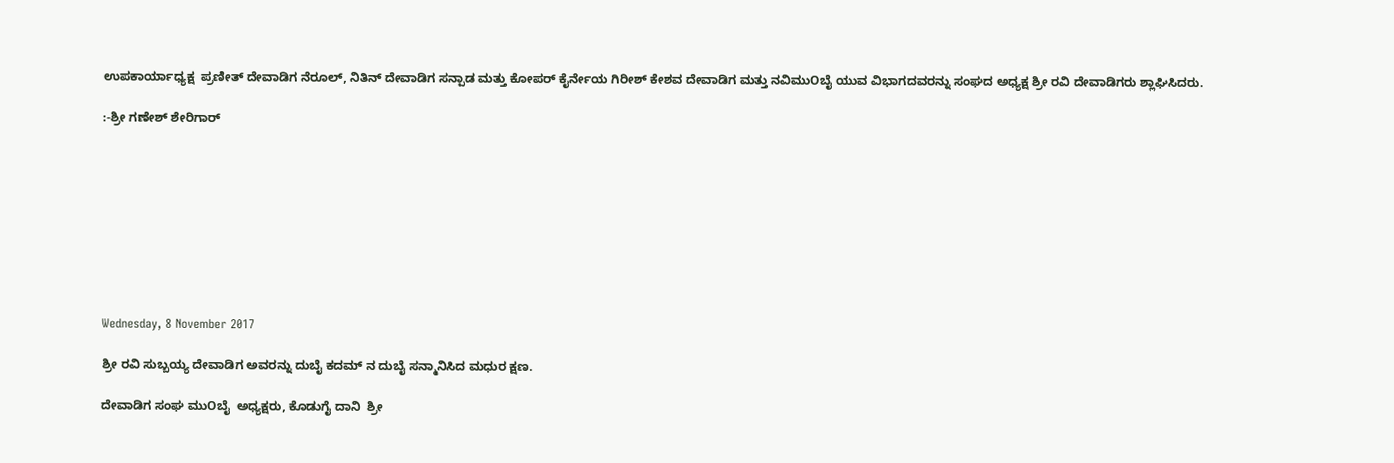ಉಪಕಾರ್ಯಾಧ್ಯಕ್ಷ  ಪ್ರಣೀತ್ ದೇವಾಡಿಗ ನೆರೂಲ್, ನಿತಿನ್ ದೇವಾಡಿಗ ಸನ್ಪಾಡ ಮತ್ತು ಕೋಪರ್ ಕೈರ್ನೇಯ ಗಿರೀಶ್ ಕೇಶವ ದೇವಾಡಿಗ ಮತ್ತು ನವಿಮುOಬೈ ಯುವ ವಿಭಾಗದವರನ್ನು ಸಂಘದ ಅಧ್ಯಕ್ಷ ಶ್ರೀ ರವಿ ದೇವಾಡಿಗರು ಶ್ಲಾಘಿಸಿದರು.

:-ಶ್ರೀ ಗಣೇಶ್ ಶೇರಿಗಾರ್









Wednesday, 8 November 2017

ಶ್ರೀ ರವಿ ಸುಬ್ಬಯ್ಯ ದೇವಾಡಿಗ ಅವರನ್ನು ದುಬೈ ಕದಮ್ ನ ದುಬೈ ಸನ್ಮಾನಿಸಿದ ಮಧುರ ಕ್ಷಣ.

ದೇವಾಡಿಗ ಸಂಘ ಮುOಬೈ  ಅಧ್ಯಕ್ಷರು, ಕೊಡುಗೈ ದಾನಿ  ಶ್ರೀ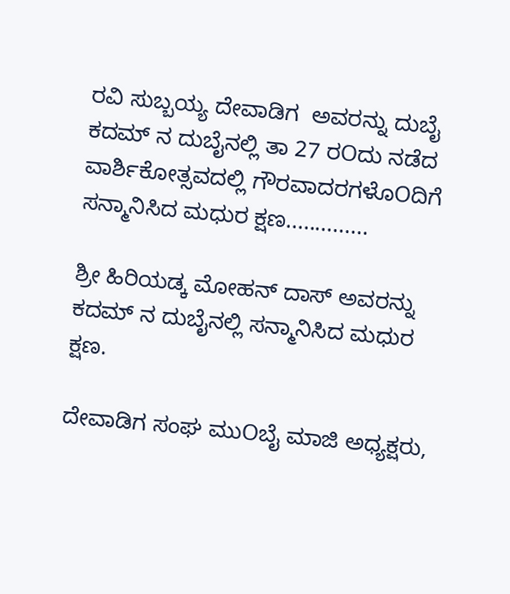ರವಿ ಸುಬ್ಬಯ್ಯ ದೇವಾಡಿಗ  ಅವರನ್ನು ದುಬೈ ಕದಮ್ ನ ದುಬೈನಲ್ಲಿ ತಾ 27 ರOದು ನಡೆದ ವಾರ್ಶಿಕೋತ್ಸವದಲ್ಲಿ ಗೌರವಾದರಗಳೊOದಿಗೆ ಸನ್ಮಾನಿಸಿದ ಮಧುರ ಕ್ಷಣ..............

ಶ್ರೀ ಹಿರಿಯಡ್ಕ ಮೋಹನ್ ದಾಸ್ ಅವರನ್ನು ಕದಮ್ ನ ದುಬೈನಲ್ಲಿ ಸನ್ಮಾನಿಸಿದ ಮಧುರ ಕ್ಷಣ.

ದೇವಾಡಿಗ ಸಂಘ ಮುOಬೈ ಮಾಜಿ ಅಧ್ಯಕ್ಷರು,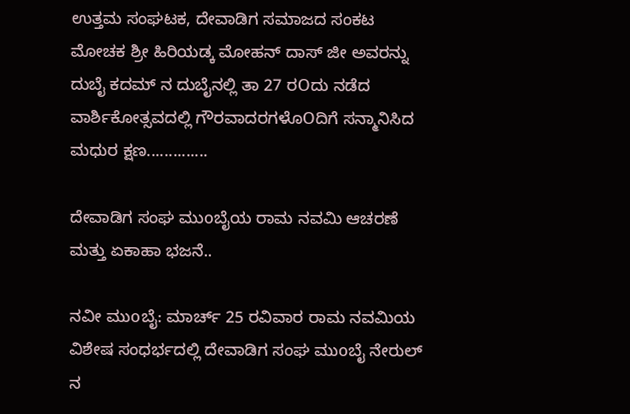ಉತ್ತಮ ಸಂಘಟಕ, ದೇವಾಡಿಗ ಸಮಾಜದ ಸಂಕಟ ಮೋಚಕ ಶ್ರೀ ಹಿರಿಯಡ್ಕ ಮೋಹನ್ ದಾಸ್ ಜೀ ಅವರನ್ನು ದುಬೈ ಕದಮ್ ನ ದುಬೈನಲ್ಲಿ ತಾ 27 ರOದು ನಡೆದ ವಾರ್ಶಿಕೋತ್ಸವದಲ್ಲಿ ಗೌರವಾದರಗಳೊOದಿಗೆ ಸನ್ಮಾನಿಸಿದ ಮಧುರ ಕ್ಷಣ..............

ದೇವಾಡಿಗ ಸಂಘ ಮುoಬೈಯ ರಾಮ ನವಮಿ ಆಚರಣೆ ಮತ್ತು ಏಕಾಹಾ ಭಜನೆ..

ನವೀ ಮುoಬೈ: ಮಾರ್ಚ್ 25 ರವಿವಾರ ರಾಮ ನವಮಿಯ ವಿಶೇಷ ಸಂಧರ್ಭದಲ್ಲಿ ದೇವಾಡಿಗ ಸಂಘ ಮುoಬೈ ನೇರುಲ್ ನ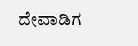ದೇವಾಡಿಗ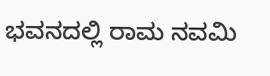ಭವನದಲ್ಲಿ ರಾಮ ನವಮಿ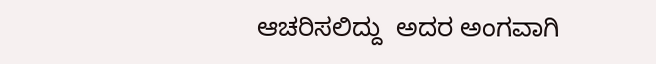ಆಚರಿಸಲಿದ್ದು  ಅದರ ಅಂಗವಾಗಿ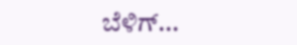ಬೆಳಿಗ್...